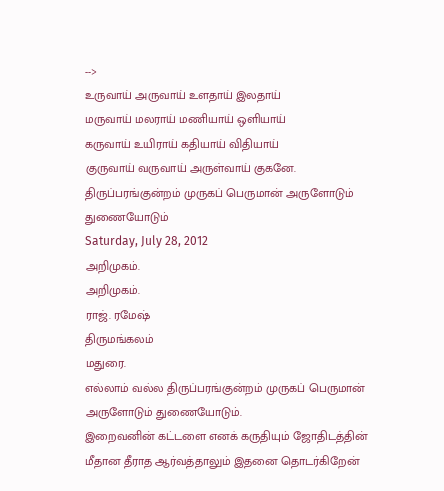-->
உருவாய் அருவாய் உளதாய் இலதாய்
மருவாய் மலராய் மணியாய் ஒளியாய்
கருவாய் உயிராய் கதியாய் விதியாய்
குருவாய் வருவாய் அருள்வாய் குகனே.
திருப்பரங்குன்றம் முருகப் பெருமான் அருளோடும் துணையோடும்
Saturday, July 28, 2012
அறிமுகம்.
அறிமுகம்.
ராஜ். ரமேஷ்
திருமங்கலம்
மதுரை.
எல்லாம் வல்ல திருப்பரங்குன்றம் முருகப் பெருமான் அருளோடும் துணையோடும்.
இறைவனின் கட்டளை எனக் கருதியும் ஜோதிடத்தின் மீதான தீராத ஆர்வத்தாலும் இதனை தொடர்கிறேன்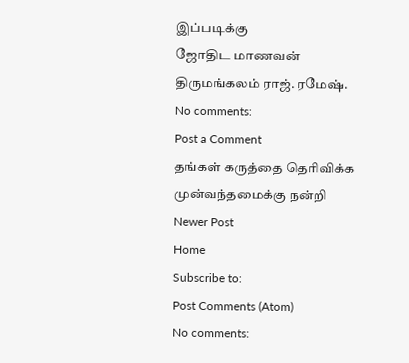இப்படிக்கு
ஜோதிட மாணவன்
திருமங்கலம் ராஜ். ரமேஷ்.
No comments:
Post a Comment
தங்கள் கருத்தை தெரிவிக்க முன்வந்தமைக்கு நன்றி
Newer Post
Home
Subscribe to:
Post Comments (Atom)
No comments: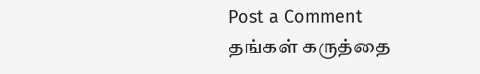Post a Comment
தங்கள் கருத்தை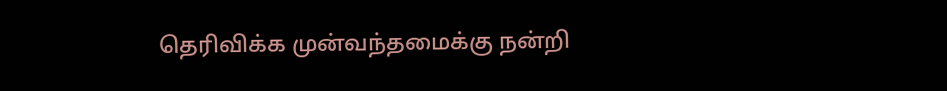தெரிவிக்க முன்வந்தமைக்கு நன்றி